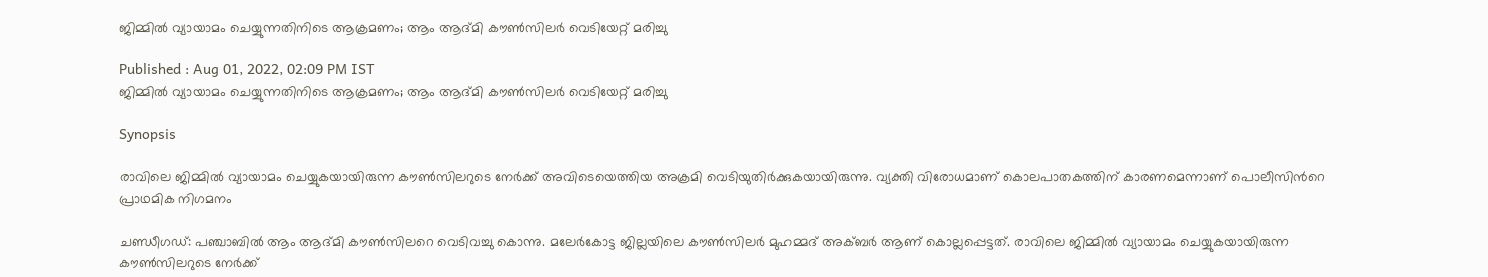ജിമ്മില്‍ വ്യായാമം ചെയ്യുന്നതിനിടെ ആക്രമണം; ആം ആദ്മി കൗണ്‍സിലര്‍ വെടിയേറ്റ് മരിച്ചു

Published : Aug 01, 2022, 02:09 PM IST
ജിമ്മില്‍ വ്യായാമം ചെയ്യുന്നതിനിടെ ആക്രമണം; ആം ആദ്മി കൗണ്‍സിലര്‍ വെടിയേറ്റ് മരിച്ചു

Synopsis

രാവിലെ ജിമ്മിൽ വ്യായാമം ചെയ്യുകയായിരുന്ന കൗൺസിലറുടെ നേര്‍ക്ക് അവിടെയെത്തിയ അക്രമി വെടിയുതിർക്കുകയായിരുന്നു. വ്യക്തി വിരോധമാണ് കൊലപാതകത്തിന് കാരണമെന്നാണ് പൊലീസിന്‍റെ പ്രാഥമിക നിഗമനം

ചണ്ഡീഗഡ്: പഞ്ചാബിൽ ആം ആദ്മി കൗൺസിലറെ വെടിവച്ചു കൊന്നു. മലേർകോട്ട ജില്ലയിലെ കൗൺസിലർ മുഹമ്മദ് അക്ബർ ആണ് കൊല്ലപ്പെട്ടത്. രാവിലെ ജിമ്മിൽ വ്യായാമം ചെയ്യുകയായിരുന്ന കൗൺസിലറുടെ നേര്‍ക്ക്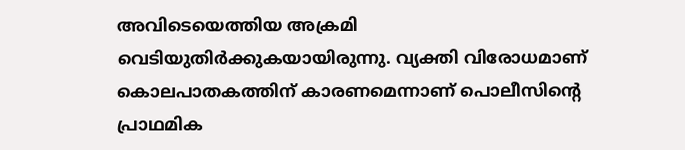അവിടെയെത്തിയ അക്രമി വെടിയുതിർക്കുകയായിരുന്നു. വ്യക്തി വിരോധമാണ് കൊലപാതകത്തിന് കാരണമെന്നാണ് പൊലീസിന്‍റെ പ്രാഥമിക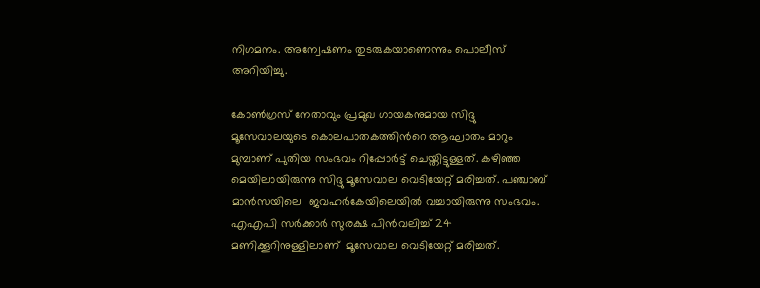നിഗമനം. അന്വേഷണം തുടരുകയാണെന്നും പൊലീസ് അറിയിച്ചു.

കോൺഗ്രസ് നേതാവും പ്രമുഖ ഗായകനുമായ സിദ്ദു മൂസേവാലയുടെ കൊലപാതകത്തിന്‍റെ ആഘാതം മാറും മുമ്പാണ് പുതിയ സംഭവം റിപ്പോര്‍ട്ട് ചെയ്തിട്ടുള്ളത്. കഴിഞ്ഞ മെയിലായിരുന്നു സിദ്ദു മൂസേവാല വെടിയേറ്റ് മരിച്ചത്. പഞ്ചാബ് മാന്‍സയിലെ  ജവഹര്‍കേയിലെയിൽ വച്ചായിരുന്നു സംഭവം. എഎപി സർക്കാർ സുരക്ഷ പിൻവലിച്ച് 24 മണിക്കൂറിനുള്ളിലാണ്  മൂസേവാല വെടിയേറ്റ് മരിച്ചത്.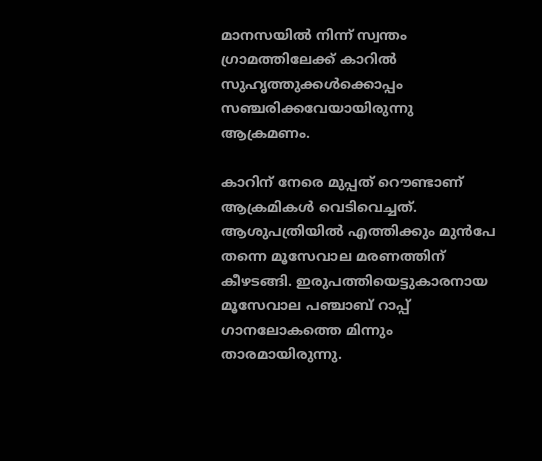മാനസയിൽ നിന്ന് സ്വന്തം ഗ്രാമത്തിലേക്ക് കാറിൽ സുഹൃത്തുക്കൾക്കൊപ്പം സഞ്ചരിക്കവേയായിരുന്നു ആക്രമണം.

കാറിന് നേരെ മുപ്പത് റൌണ്ടാണ് ആക്രമികൾ വെടിവെച്ചത്. ആശുപത്രിയിൽ എത്തിക്കും മുൻപേ തന്നെ മൂസേവാല മരണത്തിന് കീഴടങ്ങി. ഇരുപത്തിയെട്ടുകാരനായ  മൂസേവാല പഞ്ചാബ് റാപ്പ് ഗാനലോകത്തെ മിന്നും താരമായിരുന്നു.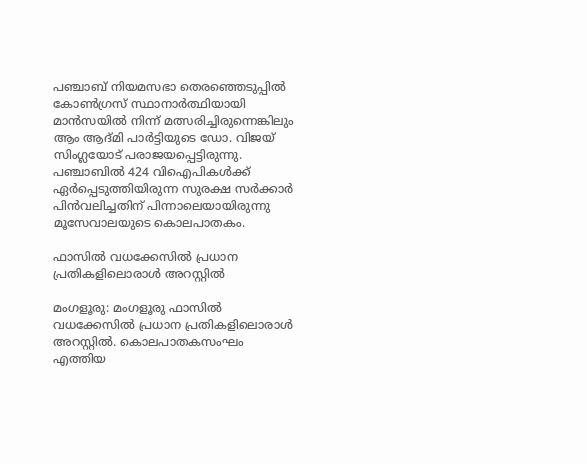പഞ്ചാബ് നിയമസഭാ തെരഞ്ഞെടുപ്പിൽ കോൺഗ്രസ് സ്ഥാനാർത്ഥിയായി മാന്‍സയില്‍ നിന്ന് മത്സരിച്ചിരുന്നെങ്കിലും ആം ആദ്മി പാര്‍ട്ടിയുടെ ഡോ. വിജയ് സിംഗ്ലയോട് പരാജയപ്പെട്ടിരുന്നു. പഞ്ചാബില്‍ 424 വിഐപികള്‍ക്ക് ഏര്‍പ്പെടുത്തിയിരുന്ന സുരക്ഷ സര്‍ക്കാര്‍ പിന്‍വലിച്ചതിന് പിന്നാലെയായിരുന്നു മൂസേവാലയുടെ കൊലപാതകം.

ഫാസില്‍ വധക്കേസില്‍ പ്രധാന പ്രതികളിലൊരാള്‍ അറസ്റ്റില്‍

മംഗളൂരു: മംഗളൂരു ഫാസില്‍ വധക്കേസില്‍ പ്രധാന പ്രതികളിലൊരാള്‍ അറസ്റ്റില്‍. കൊലപാതകസംഘം എത്തിയ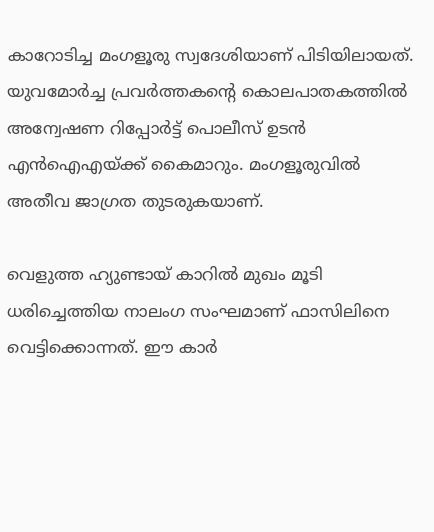കാറോടിച്ച മംഗളൂരു സ്വദേശിയാണ് പിടിയിലായത്. യുവമോര്‍ച്ച പ്രവര്‍ത്തകന്‍റെ കൊലപാതകത്തില്‍ അന്വേഷണ റിപ്പോര്‍ട്ട് പൊലീസ് ഉടന്‍ എന്‍ഐഎയ്ക്ക് കൈമാറും. മംഗളൂരുവില്‍ അതീവ ജാഗ്രത തുടരുകയാണ്.

വെളുത്ത ഹ്യുണ്ടായ് കാറില്‍ മുഖം മൂടി ധരിച്ചെത്തിയ നാലംഗ സംഘമാണ് ഫാസിലിനെ വെട്ടിക്കൊന്നത്. ഈ കാര്‍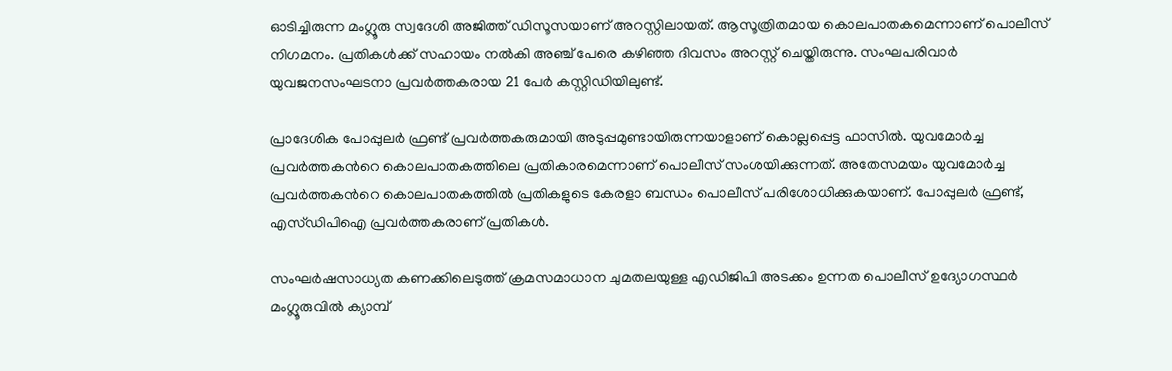ഓടിച്ചിരുന്ന മംഗ്ലൂരു സ്വദേശി അജിത്ത് ഡിസൂസയാണ് അറസ്റ്റിലായത്. ആസൂത്രിതമായ കൊലപാതകമെന്നാണ് പൊലീസ് നിഗമനം. പ്രതികള്‍ക്ക് സഹായം നല്‍കി അഞ്ച് പേരെ കഴിഞ്ഞ ദിവസം അറസ്റ്റ് ചെയ്തിരുന്നു. സംഘപരിവാര്‍ യുവജനസംഘടനാ പ്രവര്‍ത്തകരായ 21 പേര്‍ കസ്റ്റിഡിയിലുണ്ട്.

പ്രാദേശിക പോപ്പുലര്‍ ഫ്രണ്ട് പ്രവര്‍ത്തകരുമായി അടുപ്പമുണ്ടായിരുന്നയാളാണ് കൊല്ലപ്പെട്ട ഫാസില്‍. യുവമോര്‍ച്ച പ്രവര്‍ത്തകന്‍റെ കൊലപാതകത്തിലെ പ്രതികാരമെന്നാണ് പൊലീസ് സംശയിക്കുന്നത്. അതേസമയം യുവമോര്‍ച്ച പ്രവര്‍ത്തകന്‍റെ കൊലപാതകത്തില്‍ പ്രതികളുടെ കേരളാ ബന്ധം പൊലീസ് പരിശോധിക്കുകയാണ്. പോപ്പുലര്‍ ഫ്രണ്ട്, എസ്ഡിപിഐ പ്രവര്‍ത്തകരാണ് പ്രതികള്‍.

സംഘര്‍ഷസാധ്യത കണക്കിലെടുത്ത് ക്രമസമാധാന ചുമതലയുള്ള എഡിജിപി അടക്കം ഉന്നത പൊലീസ് ഉദ്യോഗസ്ഥര്‍ മംഗ്ലൂരുവില്‍ ക്യാമ്പ്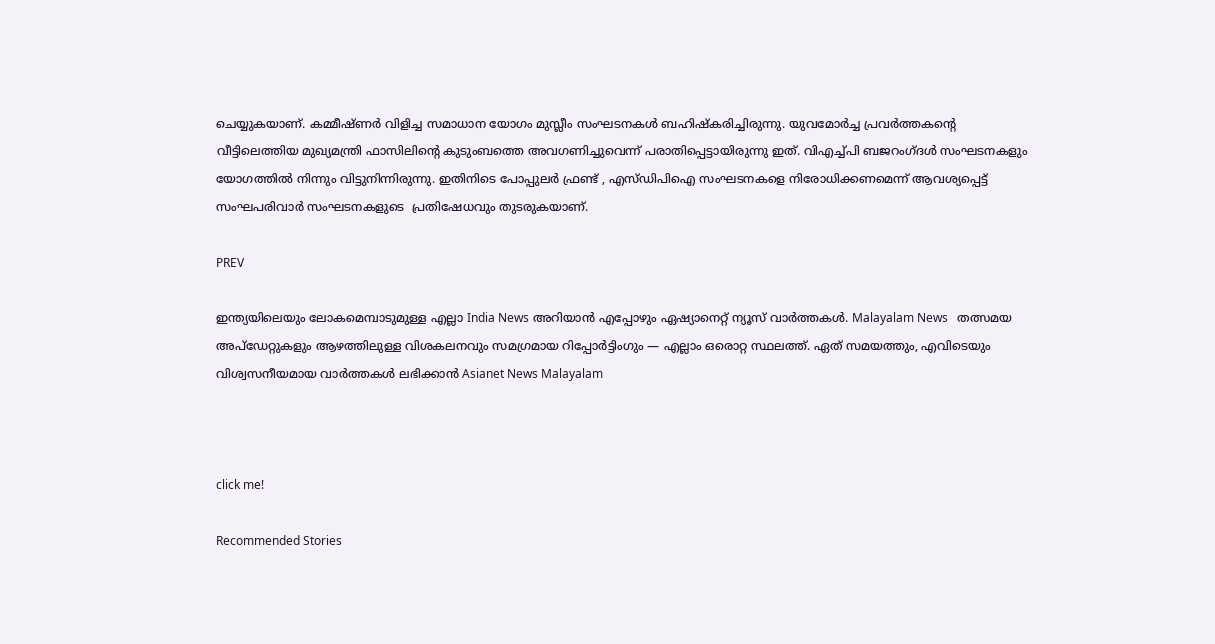ചെയ്യുകയാണ്. കമ്മീഷ്ണര്‍ വിളിച്ച സമാധാന യോഗം മുസ്ലീം സംഘടനകള്‍ ബഹിഷ്കരിച്ചിരുന്നു. യുവമോര്‍ച്ച പ്രവര്‍ത്തകന്‍റെ വീട്ടിലെത്തിയ മുഖ്യമന്ത്രി ഫാസിലിന്‍റെ കുടുംബത്തെ അവഗണിച്ചുവെന്ന് പരാതിപ്പെട്ടായിരുന്നു ഇത്. വിഎച്ച്പി ബജറംഗ്ദള്‍ സംഘടനകളും യോഗത്തില്‍ നിന്നും വിട്ടുനിന്നിരുന്നു. ഇതിനിടെ പോപ്പുലര്‍ ഫ്രണ്ട് , എസ്ഡിപിഐ സംഘടനകളെ നിരോധിക്കണമെന്ന് ആവശ്യപ്പെട്ട് സംഘപരിവാര്‍ സംഘടനകളുടെ  പ്രതിഷേധവും തുടരുകയാണ്.

PREV

ഇന്ത്യയിലെയും ലോകമെമ്പാടുമുള്ള എല്ലാ India News അറിയാൻ എപ്പോഴും ഏഷ്യാനെറ്റ് ന്യൂസ് വാർത്തകൾ. Malayalam News   തത്സമയ അപ്‌ഡേറ്റുകളും ആഴത്തിലുള്ള വിശകലനവും സമഗ്രമായ റിപ്പോർട്ടിംഗും — എല്ലാം ഒരൊറ്റ സ്ഥലത്ത്. ഏത് സമയത്തും, എവിടെയും വിശ്വസനീയമായ വാർത്തകൾ ലഭിക്കാൻ Asianet News Malayalam



click me!

Recommended Stories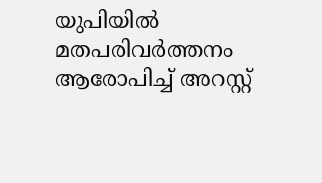യുപിയിൽ മതപരിവർത്തനം ആരോപിച്ച് അറസ്റ്റ്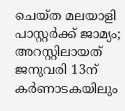ചെയ്ത മലയാളി പാസ്റ്റർക്ക് ജാമ്യം‌; അറസ്റ്റിലായത് ജനുവരി 13ന്
കർണാടകയിലും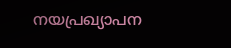നയപ്രഖ്യാപന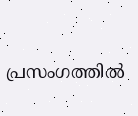പ്രസംഗത്തിൽ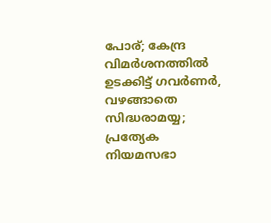പോര്; കേന്ദ്ര വിമർശനത്തിൽ ഉടക്കിട്ട് ഗവർണർ, വഴങ്ങാതെ സിദ്ധരാമയ്യ; പ്രത്യേക നിയമസഭാ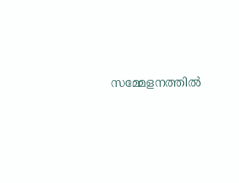സമ്മേളനത്തിൽ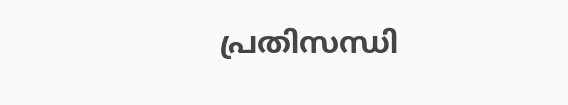പ്രതിസന്ധി